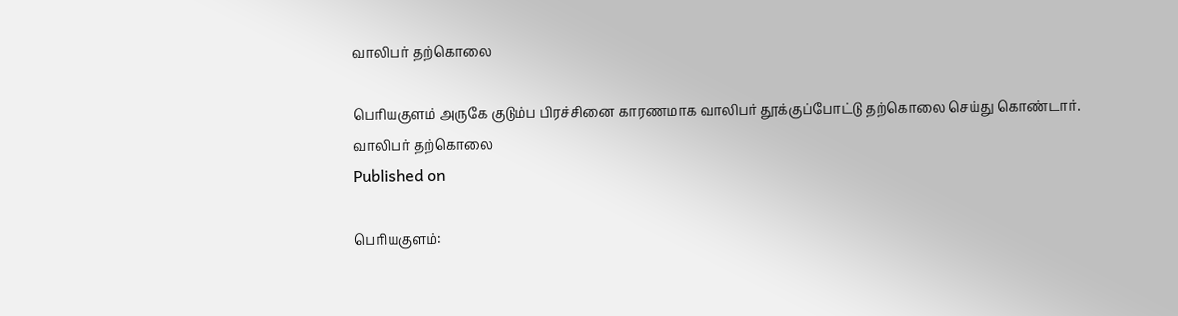வாலிபர் தற்கொலை

பெரியகுளம் அருகே குடும்ப பிரச்சினை காரணமாக வாலிபர் தூக்குப்போட்டு தற்கொலை செய்து கொண்டார்.
வாலிபர் தற்கொலை
Published on

பெரியகுளம்: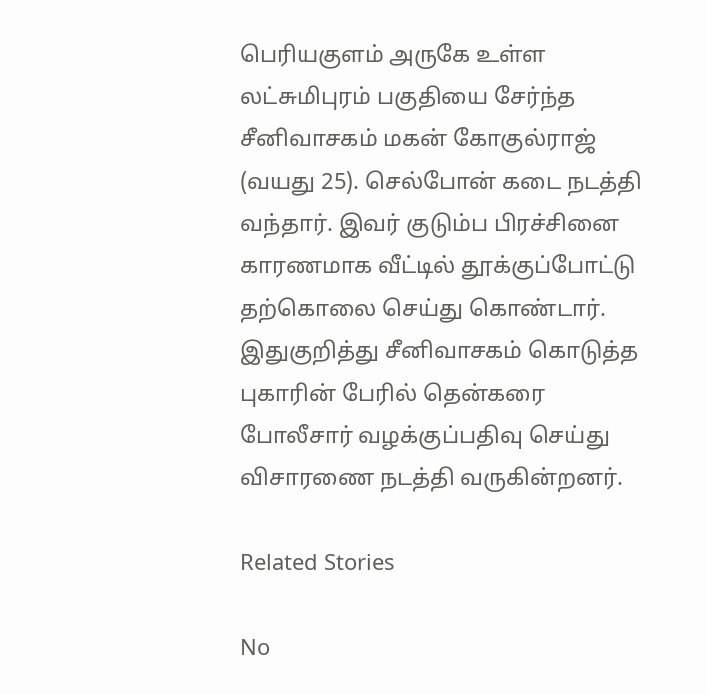பெரியகுளம் அருகே உள்ள லட்சுமிபுரம் பகுதியை சேர்ந்த சீனிவாசகம் மகன் கோகுல்ராஜ் (வயது 25). செல்போன் கடை நடத்தி வந்தார். இவர் குடும்ப பிரச்சினை காரணமாக வீட்டில் தூக்குப்போட்டு தற்கொலை செய்து கொண்டார். இதுகுறித்து சீனிவாசகம் கொடுத்த புகாரின் பேரில் தென்கரை போலீசார் வழக்குப்பதிவு செய்து விசாரணை நடத்தி வருகின்றனர்.

Related Stories

No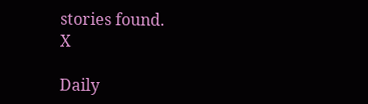stories found.
X

Daily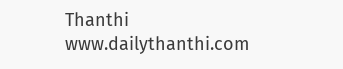Thanthi
www.dailythanthi.com